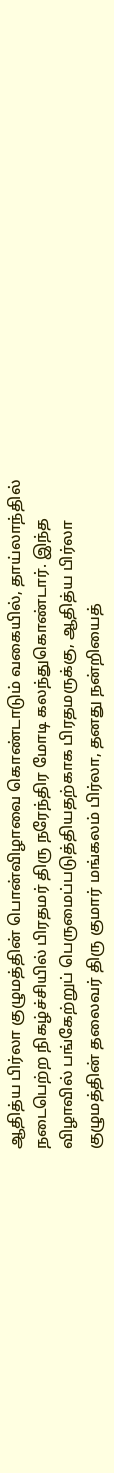ஆதித்ய பிர்லா குழுமத்தின் பொன்விழாவை கொண்டாடும் வகையில், தாய்லாந்தில் நடைபெற்ற நிகழ்ச்சியில் பிரதமர் திரு நரேந்திர மோடி கலந்துகொண்டார். இந்த விழாவில் பங்கேற்றுப் பெருமைப்படுத்தியதற்காக பிரதமருக்கு, ஆதித்ய பிர்லா குழுமத்தின் தலைவர் திரு குமார் மங்கலம் பிர்லா, தனது நன்றியைத்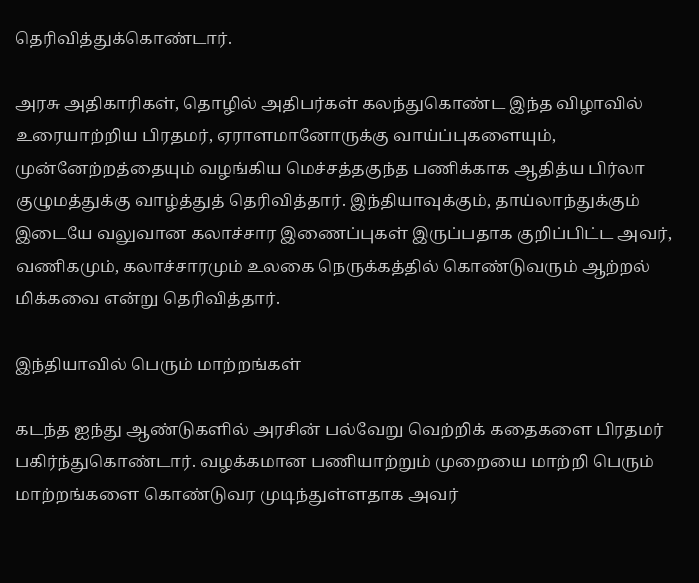தெரிவித்துக்கொண்டார்.

அரசு அதிகாரிகள், தொழில் அதிபர்கள் கலந்துகொண்ட இந்த விழாவில் உரையாற்றிய பிரதமர், ஏராளமானோருக்கு வாய்ப்புகளையும், முன்னேற்றத்தையும் வழங்கிய மெச்சத்தகுந்த பணிக்காக ஆதித்ய பிர்லா குழுமத்துக்கு வாழ்த்துத் தெரிவித்தார். இந்தியாவுக்கும், தாய்லாந்துக்கும் இடையே வலுவான கலாச்சார இணைப்புகள் இருப்பதாக குறிப்பிட்ட அவர், வணிகமும், கலாச்சாரமும் உலகை நெருக்கத்தில் கொண்டுவரும் ஆற்றல் மிக்கவை என்று தெரிவித்தார்.

இந்தியாவில் பெரும் மாற்றங்கள்

கடந்த ஐந்து ஆண்டுகளில் அரசின் பல்வேறு வெற்றிக் கதைகளை பிரதமர் பகிர்ந்துகொண்டார். வழக்கமான பணியாற்றும் முறையை மாற்றி பெரும் மாற்றங்களை கொண்டுவர முடிந்துள்ளதாக அவர்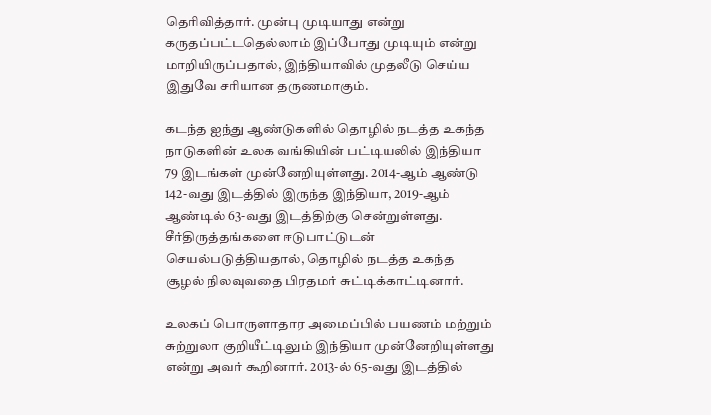தெரிவித்தார். முன்பு முடியாது என்று கருதப்பட்டதெல்லாம் இப்போது முடியும் என்று மாறியிருப்பதால், இந்தியாவில் முதலீடு செய்ய இதுவே சரியான தருணமாகும்.

கடந்த ஐந்து ஆண்டுகளில் தொழில் நடத்த உகந்த நாடுகளின் உலக வங்கியின் பட்டியலில் இந்தியா 79 இடங்கள் முன்னேறியுள்ளது. 2014-ஆம் ஆண்டு 142-வது இடத்தில் இருந்த இந்தியா, 2019-ஆம் ஆண்டில் 63-வது இடத்திற்கு சென்றுள்ளது. சீர்திருத்தங்களை ஈடுபாட்டுடன் செயல்படுத்தியதால், தொழில் நடத்த உகந்த சூழல் நிலவுவதை பிரதமர் சுட்டிக்காட்டினார்.

உலகப் பொருளாதார அமைப்பில் பயணம் மற்றும் சுற்றுலா குறியீட்டிலும் இந்தியா முன்னேறியுள்ளது என்று அவர் கூறினார். 2013-ல் 65-வது இடத்தில்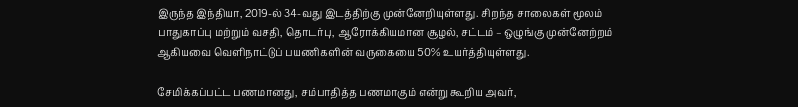இருந்த இந்தியா, 2019-ல் 34-வது இடத்திற்கு முன்னேறியுள்ளது. சிறந்த சாலைகள் மூலம் பாதுகாப்பு மற்றும் வசதி, தொடர்பு, ஆரோக்கியமான சூழல், சட்டம் – ஒழுங்கு முன்னேற்றம் ஆகியவை வெளிநாட்டுப் பயணிகளின் வருகையை 50% உயர்த்தியுள்ளது.

சேமிக்கப்பட்ட பணமானது, சம்பாதித்த பணமாகும் என்று கூறிய அவர்,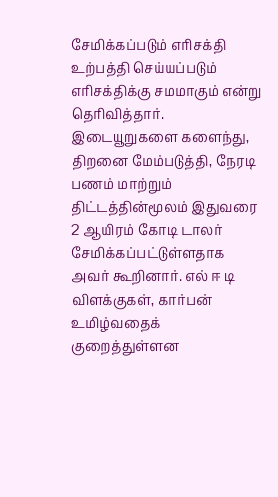சேமிக்கப்படும் எரிசக்தி உற்பத்தி செய்யப்படும் எரிசக்திக்கு சமமாகும் என்று தெரிவித்தார். இடையூறுகளை களைந்து, திறனை மேம்படுத்தி, நேரடி பணம் மாற்றும் திட்டத்தின்மூலம் இதுவரை 2 ஆயிரம் கோடி டாலர் சேமிக்கப்பட்டுள்ளதாக அவர் கூறினார். எல் ஈ டி விளக்குகள், கார்பன் உமிழ்வதைக் குறைத்துள்ளன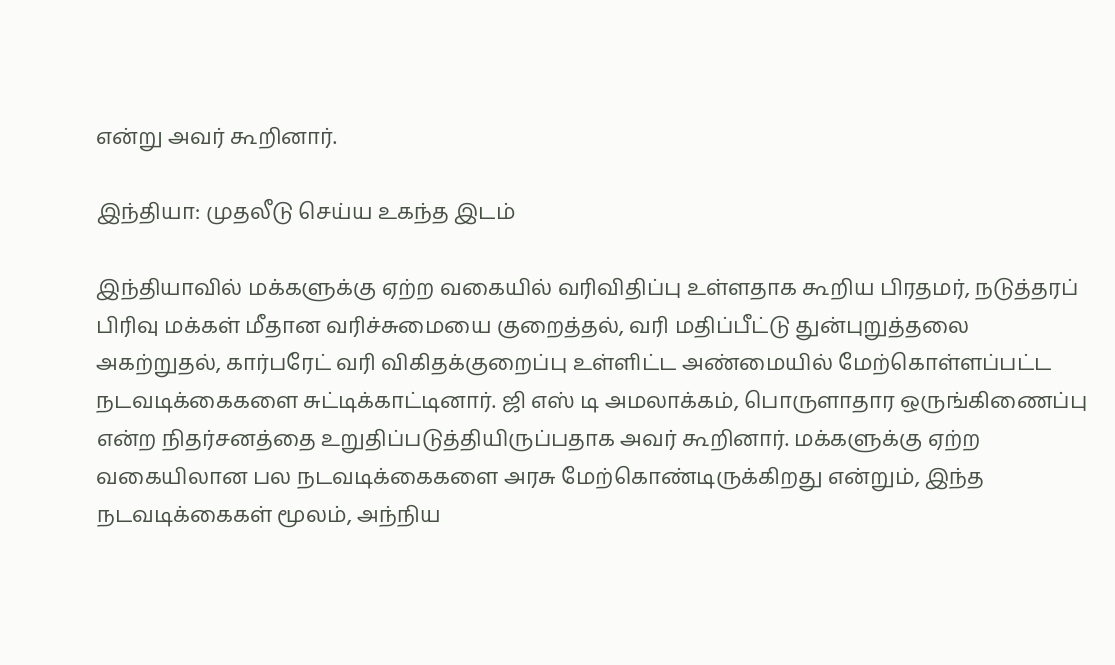என்று அவர் கூறினார்.

இந்தியா: முதலீடு செய்ய உகந்த இடம்

இந்தியாவில் மக்களுக்கு ஏற்ற வகையில் வரிவிதிப்பு உள்ளதாக கூறிய பிரதமர், நடுத்தரப் பிரிவு மக்கள் மீதான வரிச்சுமையை குறைத்தல், வரி மதிப்பீட்டு துன்புறுத்தலை அகற்றுதல், கார்பரேட் வரி விகிதக்குறைப்பு உள்ளிட்ட அண்மையில் மேற்கொள்ளப்பட்ட நடவடிக்கைகளை சுட்டிக்காட்டினார். ஜி எஸ் டி அமலாக்கம், பொருளாதார ஒருங்கிணைப்பு என்ற நிதர்சனத்தை உறுதிப்படுத்தியிருப்பதாக அவர் கூறினார். மக்களுக்கு ஏற்ற வகையிலான பல நடவடிக்கைகளை அரசு மேற்கொண்டிருக்கிறது என்றும், இந்த நடவடிக்கைகள் மூலம், அந்நிய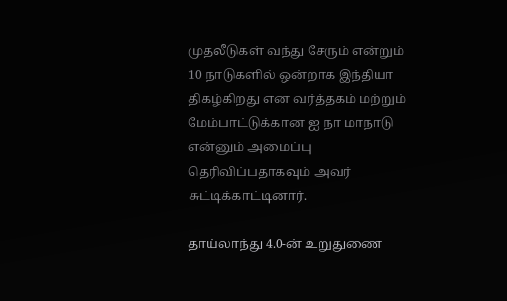முதலீடுகள் வந்து சேரும் என்றும் 10 நாடுகளில் ஒன்றாக இந்தியா திகழ்கிறது என வர்த்தகம் மற்றும் மேம்பாட்டுக்கான ஐ நா மாநாடு என்னும் அமைப்பு தெரிவிப்பதாகவும் அவர் சுட்டிக்காட்டினார்.

தாய்லாந்து 4.0-ன் உறுதுணை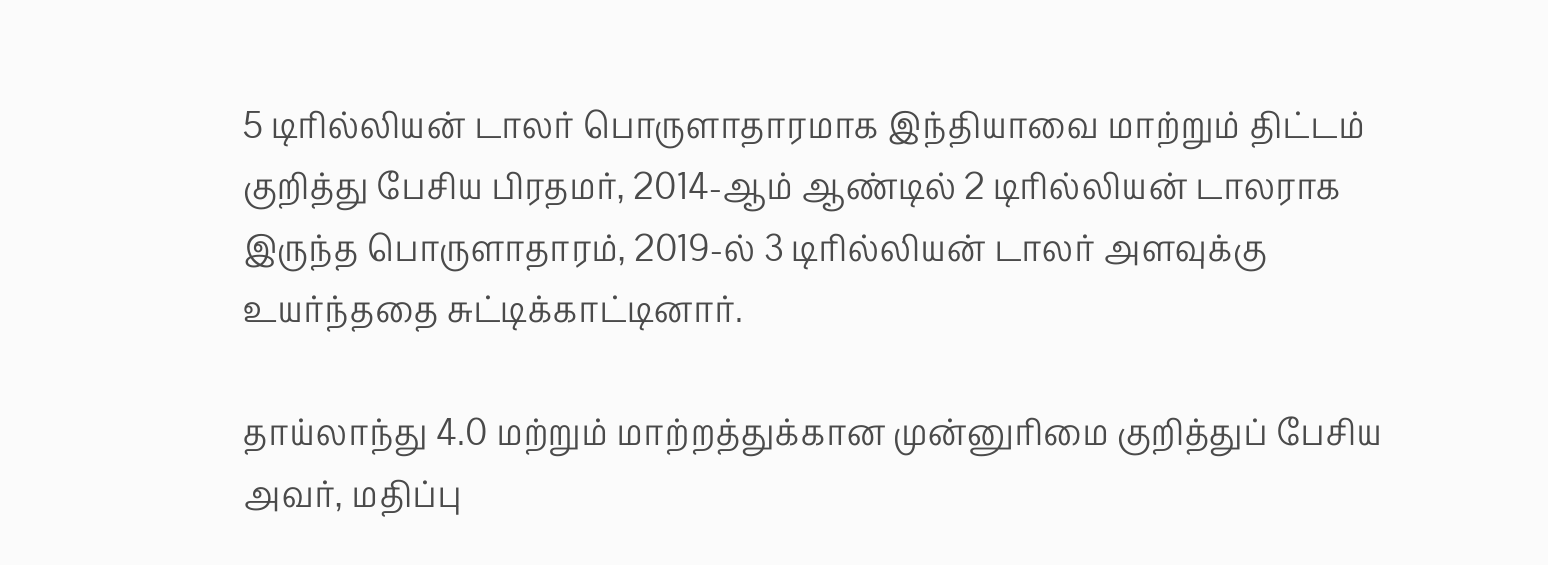5 டிரில்லியன் டாலர் பொருளாதாரமாக இந்தியாவை மாற்றும் திட்டம் குறித்து பேசிய பிரதமர், 2014-ஆம் ஆண்டில் 2 டிரில்லியன் டாலராக இருந்த பொருளாதாரம், 2019-ல் 3 டிரில்லியன் டாலர் அளவுக்கு உயர்ந்ததை சுட்டிக்காட்டினார்.

தாய்லாந்து 4.0 மற்றும் மாற்றத்துக்கான முன்னுரிமை குறித்துப் பேசிய அவர், மதிப்பு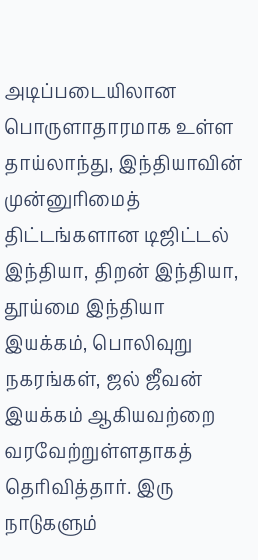அடிப்படையிலான பொருளாதாரமாக உள்ள தாய்லாந்து, இந்தியாவின் முன்னுரிமைத் திட்டங்களான டிஜிட்டல் இந்தியா, திறன் இந்தியா, தூய்மை இந்தியா இயக்கம், பொலிவுறு நகரங்கள், ஜல் ஜீவன் இயக்கம் ஆகியவற்றை வரவேற்றுள்ளதாகத் தெரிவித்தார். இரு நாடுகளும்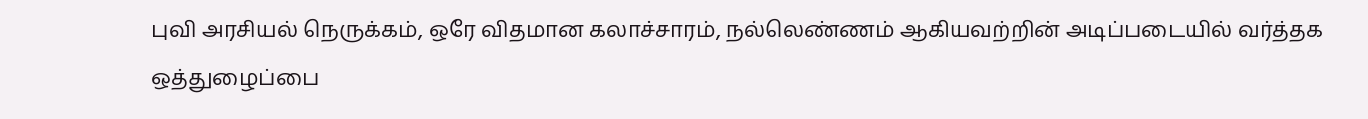புவி அரசியல் நெருக்கம், ஒரே விதமான கலாச்சாரம், நல்லெண்ணம் ஆகியவற்றின் அடிப்படையில் வர்த்தக ஒத்துழைப்பை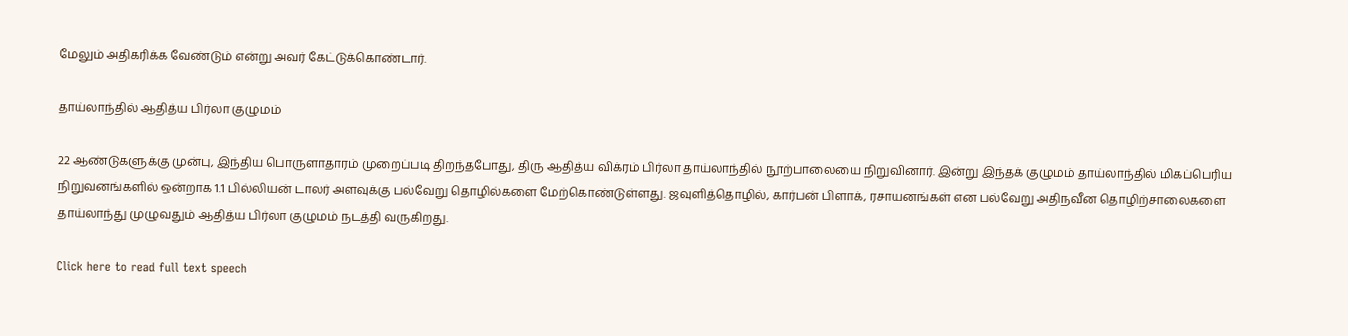மேலும் அதிகரிக்க வேண்டும் என்று அவர் கேட்டுக்கொண்டார்.

தாய்லாந்தில் ஆதித்ய பிர்லா குழுமம்

22 ஆண்டுகளுக்கு முன்பு, இந்திய பொருளாதாரம் முறைப்படி திறந்தபோது, திரு ஆதித்ய விக்ரம் பிர்லா தாய்லாந்தில் நூற்பாலையை நிறுவினார். இன்று இந்தக் குழுமம் தாய்லாந்தில் மிகப்பெரிய நிறுவனங்களில் ஒன்றாக 1.1 பில்லியன் டாலர் அளவுக்கு பல்வேறு தொழில்களை மேற்கொண்டுள்ளது. ஜவுளித்தொழில், கார்பன் பிளாக், ரசாயனங்கள் என பல்வேறு அதிநவீன தொழிற்சாலைகளை தாய்லாந்து முழுவதும் ஆதித்ய பிர்லா குழுமம் நடத்தி வருகிறது.

Click here to read full text speech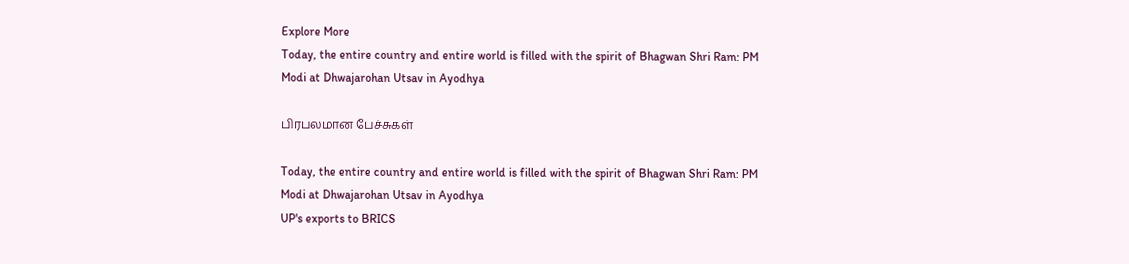Explore More
Today, the entire country and entire world is filled with the spirit of Bhagwan Shri Ram: PM Modi at Dhwajarohan Utsav in Ayodhya

பிரபலமான பேச்சுகள்

Today, the entire country and entire world is filled with the spirit of Bhagwan Shri Ram: PM Modi at Dhwajarohan Utsav in Ayodhya
UP's exports to BRICS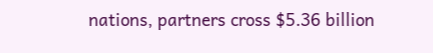nations, partners cross $5.36 billion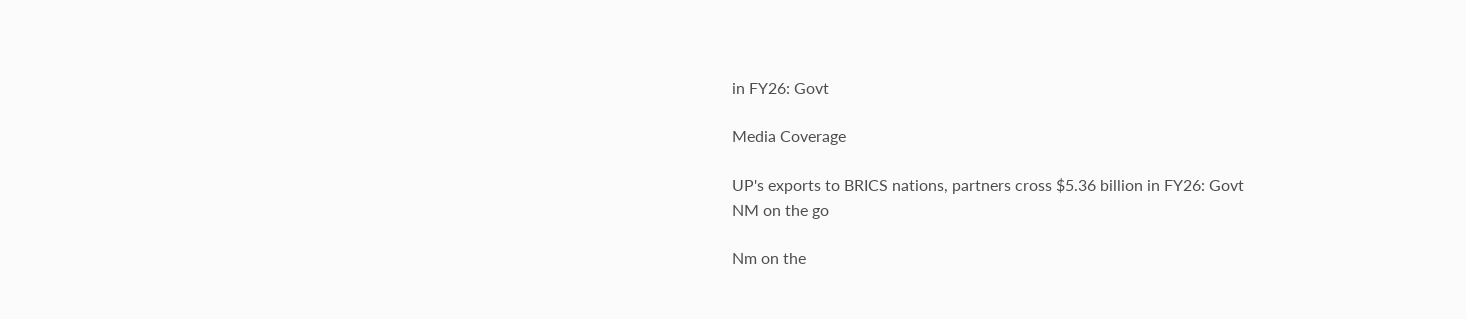in FY26: Govt

Media Coverage

UP's exports to BRICS nations, partners cross $5.36 billion in FY26: Govt
NM on the go

Nm on the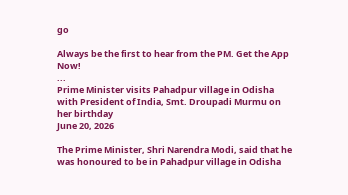go

Always be the first to hear from the PM. Get the App Now!
...
Prime Minister visits Pahadpur village in Odisha with President of India, Smt. Droupadi Murmu on her birthday
June 20, 2026

The Prime Minister, Shri Narendra Modi, said that he was honoured to be in Pahadpur village in Odisha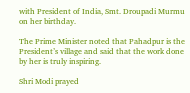with President of India, Smt. Droupadi Murmu on her birthday.

The Prime Minister noted that Pahadpur is the President’s village and said that the work done by her is truly inspiring.

Shri Modi prayed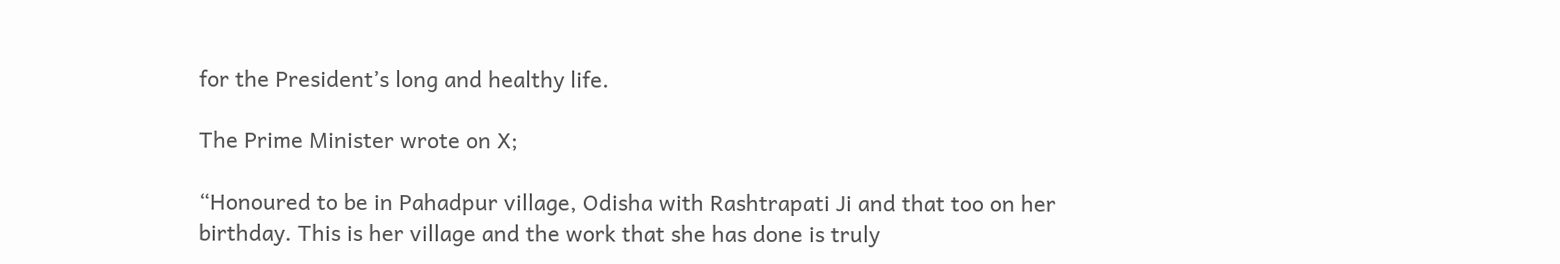for the President’s long and healthy life.

The Prime Minister wrote on X;

“Honoured to be in Pahadpur village, Odisha with Rashtrapati Ji and that too on her birthday. This is her village and the work that she has done is truly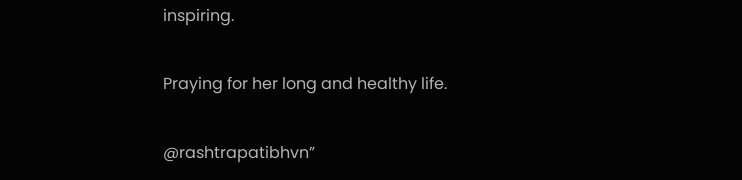inspiring.

Praying for her long and healthy life.

@rashtrapatibhvn”